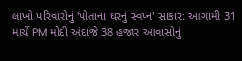લાખો પરિવારોનું 'પોતાના ઘરનું સ્વપ્ન' સાકાર: આગામી 31 માર્ચે PM મોદી અંદાજે 38 હજાર આવાસોનું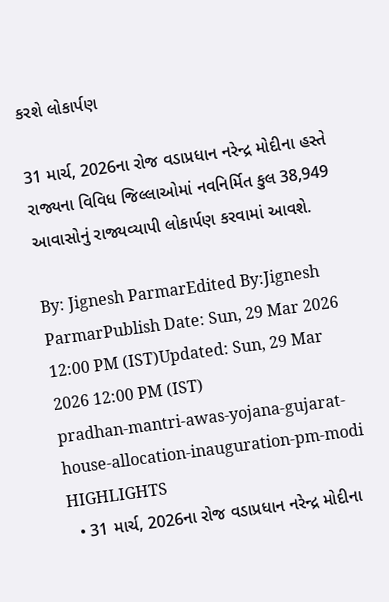કરશે લોકાર્પણ

31 માર્ચ, 2026ના રોજ વડાપ્રધાન નરેન્દ્ર મોદીના હસ્તે રાજ્યના વિવિધ જિલ્લાઓમાં નવનિર્મિત કુલ 38,949 આવાસોનું રાજ્યવ્યાપી લોકાર્પણ કરવામાં આવશે.

By: Jignesh ParmarEdited By:Jignesh ParmarPublish Date: Sun, 29 Mar 2026 12:00 PM (IST)Updated: Sun, 29 Mar 2026 12:00 PM (IST)
pradhan-mantri-awas-yojana-gujarat-house-allocation-inauguration-pm-modi
HIGHLIGHTS
  • 31 માર્ચ, 2026ના રોજ વડાપ્રધાન નરેન્દ્ર મોદીના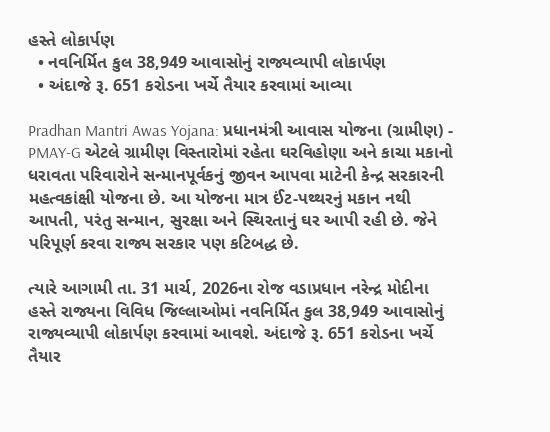હસ્તે લોકાર્પણ
  • નવનિર્મિત કુલ 38,949 આવાસોનું રાજ્યવ્યાપી લોકાર્પણ
  • અંદાજે રૂ. 651 કરોડના ખર્ચે તૈયાર કરવામાં આવ્યા

Pradhan Mantri Awas Yojana: પ્રધાનમંત્રી આવાસ યોજના (ગ્રામીણ) - PMAY-G એટલે ગ્રામીણ વિસ્તારોમાં રહેતા ઘરવિહોણા અને કાચા મકાનો ધરાવતા પરિવારોને સન્માનપૂર્વકનું જીવન આપવા માટેની કેન્દ્ર સરકારની મહત્વકાંક્ષી યોજના છે. આ યોજના માત્ર ઈંટ-પથ્થરનું મકાન નથી આપતી, પરંતુ સન્માન, સુરક્ષા અને સ્થિરતાનું ઘર આપી રહી છે. જેને પરિપૂર્ણ કરવા રાજ્ય સરકાર પણ કટિબદ્ધ છે.

ત્યારે આગામી તા. 31 માર્ચ, 2026ના રોજ વડાપ્રધાન નરેન્દ્ર મોદીના હસ્તે રાજ્યના વિવિધ જિલ્લાઓમાં નવનિર્મિત કુલ 38,949 આવાસોનું રાજ્યવ્યાપી લોકાર્પણ કરવામાં આવશે. અંદાજે રૂ. 651 કરોડના ખર્ચે તૈયાર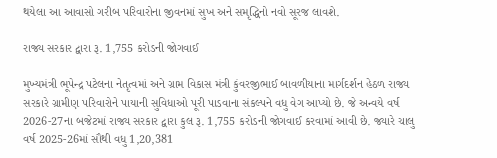થયેલા આ આવાસો ગરીબ પરિવારોના જીવનમાં સુખ અને સમૃદ્ધિનો નવો સૂરજ લાવશે.

રાજ્ય સરકાર દ્વારા રૂ. 1,755 કરોડની જોગવાઈ

મુખ્યમંત્રી ભૂપેન્દ્ર પટેલના નેતૃત્વમાં અને ગ્રામ વિકાસ મંત્રી કુંવરજીભાઈ બાવળીયાના માર્ગદર્શન હેઠળ રાજ્ય સરકારે ગ્રામીણ પરિવારોને પાયાની સુવિધાઓ પૂરી પાડવાના સંકલ્પને વધુ વેગ આપ્યો છે. જે અન્વયે વર્ષ 2026-27ના બજેટમાં રાજ્ય સરકાર દ્વારા કુલ રૂ. 1,755 કરોડની જોગવાઈ કરવામાં આવી છે. જ્યારે ચાલુ વર્ષ 2025-26માં સૌથી વધુ 1,20,381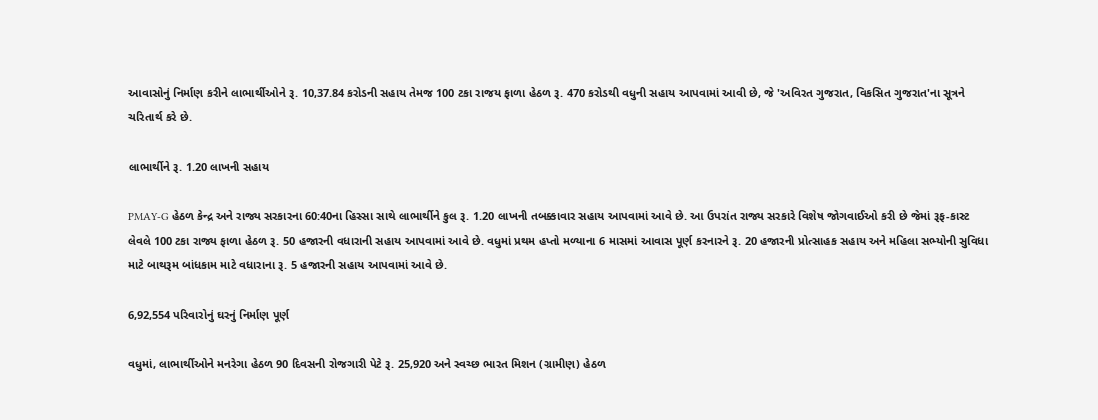આવાસોનું નિર્માણ કરીને લાભાર્થીઓને રૂ. 10,37.84 કરોડની સહાય તેમજ 100 ટકા રાજય ફાળા હેઠળ રૂ. 470 કરોડથી વધુની સહાય આપવામાં આવી છે, જે 'અવિરત ગુજરાત, વિકસિત ગુજરાત'ના સૂત્રને ચરિતાર્થ કરે છે.

લાભાર્થીને રૂ. 1.20 લાખની સહાય

PMAY-G હેઠળ કેન્દ્ર અને રાજ્ય સરકારના 60:40ના હિસ્સા સાથે લાભાર્થીને કુલ રૂ. 1.20 લાખની તબક્કાવાર સહાય આપવામાં આવે છે. આ ઉપરાંત રાજ્ય સરકારે વિશેષ જોગવાઈઓ કરી છે જેમાં રૂફ-કાસ્ટ લેવલે 100 ટકા રાજ્ય ફાળા હેઠળ રૂ. 50 હજારની વધારાની સહાય આપવામાં આવે છે. વધુમાં પ્રથમ હપ્તો મળ્યાના 6 માસમાં આવાસ પૂર્ણ કરનારને રૂ. 20 હજારની પ્રોત્સાહક સહાય અને મહિલા સભ્યોની સુવિધા માટે બાથરૂમ બાંધકામ માટે વધારાના રૂ. 5 હજારની સહાય આપવામાં આવે છે.

6,92,554 પરિવારોનું ઘરનું નિર્માણ પૂર્ણ

વધુમાં, લાભાર્થીઓને મનરેગા હેઠળ 90 દિવસની રોજગારી પેટે રૂ. 25,920 અને સ્વચ્છ ભારત મિશન (ગ્રામીણ) હેઠળ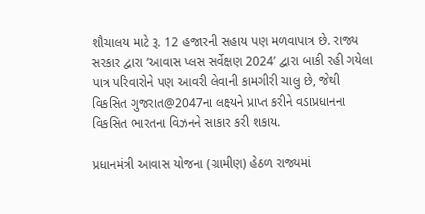શૌચાલય માટે રૂ. 12 હજારની સહાય પણ મળવાપાત્ર છે. રાજ્ય સરકાર દ્વારા ‘આવાસ પ્લસ સર્વેક્ષણ 2024’ દ્વારા બાકી રહી ગયેલા પાત્ર પરિવારોને પણ આવરી લેવાની કામગીરી ચાલુ છે, જેથી વિકસિત ગુજરાત@2047ના લક્ષ્યને પ્રાપ્ત કરીને વડાપ્રધાનના વિકસિત ભારતના વિઝનને સાકાર કરી શકાય.

પ્રધાનમંત્રી આવાસ યોજના (ગ્રામીણ) હેઠળ રાજ્યમાં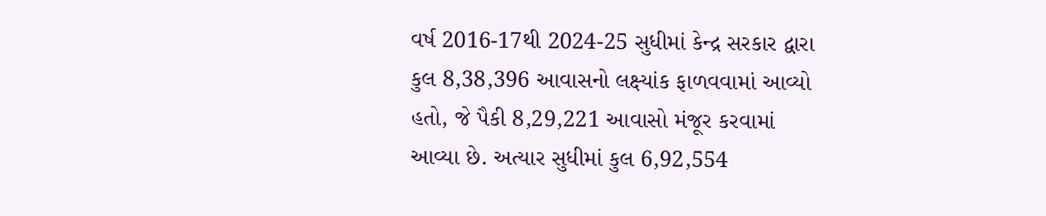વર્ષ 2016-17થી 2024-25 સુધીમાં કેન્દ્ર સરકાર દ્વારા કુલ 8,38,396 આવાસનો લક્ષ્યાંક ફાળવવામાં આવ્યો હતો, જે પૈકી 8,29,221 આવાસો મંજૂર કરવામાં આવ્યા છે. અત્યાર સુધીમાં કુલ 6,92,554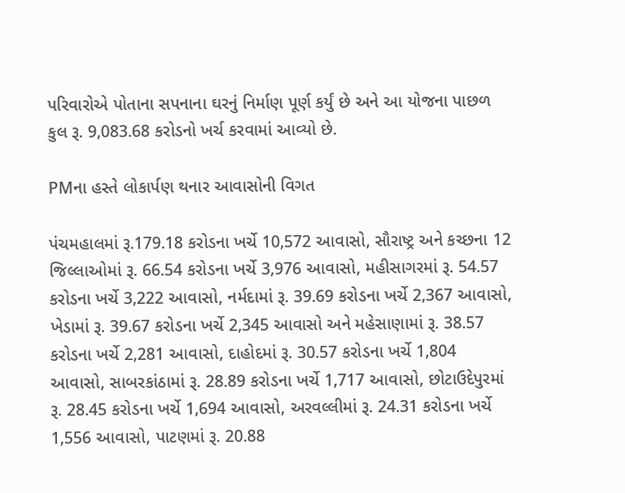પરિવારોએ પોતાના સપનાના ઘરનું નિર્માણ પૂર્ણ કર્યું છે અને આ યોજના પાછળ કુલ રૂ. 9,083.68 કરોડનો ખર્ચ કરવામાં આવ્યો છે.

PMના હસ્તે લોકાર્પણ થનાર આવાસોની વિગત

પંચમહાલમાં રૂ.179.18 કરોડના ખર્ચે 10,572 આવાસો, સૌરાષ્ટ્ર અને કચ્છના 12 જિલ્લાઓમાં રૂ. 66.54 કરોડના ખર્ચે 3,976 આવાસો, મહીસાગરમાં રૂ. 54.57 કરોડના ખર્ચે 3,222 આવાસો, નર્મદામાં રૂ. 39.69 કરોડના ખર્ચે 2,367 આવાસો, ખેડામાં રૂ. 39.67 કરોડના ખર્ચે 2,345 આવાસો અને મહેસાણામાં રૂ. 38.57 કરોડના ખર્ચે 2,281 આવાસો, દાહોદમાં રૂ. 30.57 કરોડના ખર્ચે 1,804 આવાસો, સાબરકાંઠામાં રૂ. 28.89 કરોડના ખર્ચે 1,717 આવાસો, છોટાઉદેપુરમાં રૂ. 28.45 કરોડના ખર્ચે 1,694 આવાસો, અરવલ્લીમાં રૂ. 24.31 કરોડના ખર્ચે 1,556 આવાસો, પાટણમાં રૂ. 20.88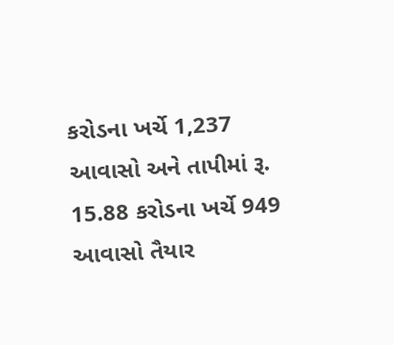કરોડના ખર્ચે 1,237 આવાસો અને તાપીમાં રૂ. 15.88 કરોડના ખર્ચે 949 આવાસો તૈયાર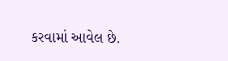કરવામાં આવેલ છે.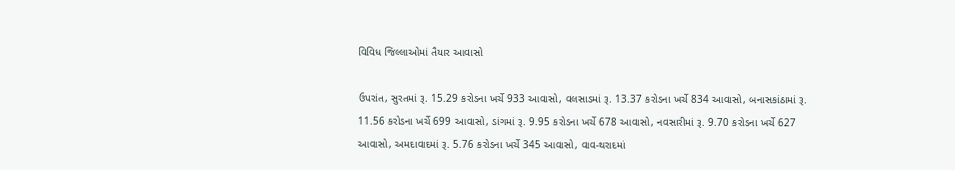વિવિધ જિલ્લાઓમાં તૈયાર આવાસો

ઉપરાંત, સુરતમાં રૂ. 15.29 કરોડના ખર્ચે 933 આવાસો, વલસાડમાં રૂ. 13.37 કરોડના ખર્ચે 834 આવાસો, બનાસકાંઠામાં રૂ. 11.56 કરોડના ખર્ચે 699 આવાસો, ડાંગમાં રૂ. 9.95 કરોડના ખર્ચે 678 આવાસો, નવસારીમાં રૂ. 9.70 કરોડના ખર્ચે 627 આવાસો, અમદાવાદમાં રૂ. 5.76 કરોડના ખર્ચે 345 આવાસો, વાવ-થરાદમાં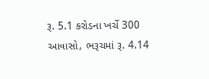રૂ. 5.1 કરોડના ખર્ચે 300 આવાસો, ભરૂચમાં રૂ. 4.14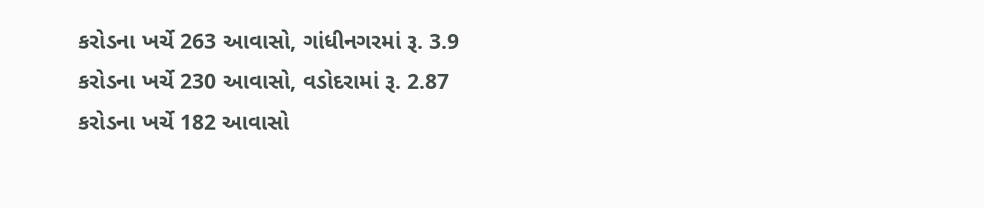કરોડના ખર્ચે 263 આવાસો, ગાંધીનગરમાં રૂ. 3.9 કરોડના ખર્ચે 230 આવાસો, વડોદરામાં રૂ. 2.87 કરોડના ખર્ચે 182 આવાસો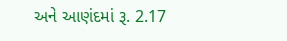અને આણંદમાં રૂ. 2.17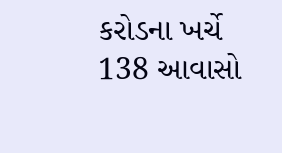કરોડના ખર્ચે 138 આવાસો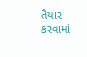તૈયાર કરવામાં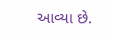આવ્યા છે.